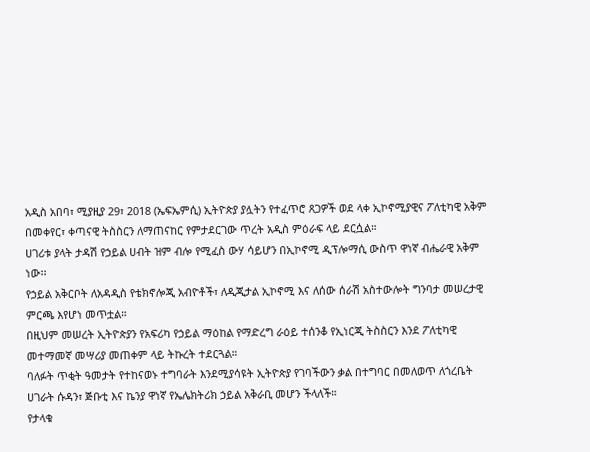አዲስ አበባ፣ ሚያዚያ 29፣ 2018 (ኤፍኤምሲ) ኢትዮጵያ ያሏትን የተፈጥሮ ጸጋዎች ወደ ላቀ ኢኮኖሚያዊና ፖለቲካዊ አቅም በመቀየር፣ ቀጣናዊ ትስስርን ለማጠናከር የምታደርገው ጥረት አዲስ ምዕራፍ ላይ ደርሷል።
ሀገሪቱ ያላት ታዳሽ የኃይል ሀብት ዝም ብሎ የሚፈስ ውሃ ሳይሆን በኢኮኖሚ ዲፕሎማሲ ውስጥ ዋነኛ ብሔራዊ አቅም ነው፡፡
የኃይል አቅርቦት ለአዳዲስ የቴክኖሎጂ አብዮቶች፣ ለዲጂታል ኢኮኖሚ እና ለሰው ሰራሽ አስተውሎት ግንባታ መሠረታዊ ምርጫ እየሆነ መጥቷል።
በዚህም መሠረት ኢትዮጵያን የአፍሪካ የኃይል ማዕከል የማድረግ ራዕይ ተሰንቆ የኢነርጂ ትስስርን እንደ ፖለቲካዊ መተማመኛ መሣሪያ መጠቀም ላይ ትኩረት ተደርጓል።
ባለፉት ጥቂት ዓመታት የተከናወኑ ተግባራት እንደሚያሳዩት ኢትዮጵያ የገባችውን ቃል በተግባር በመለወጥ ለጎረቤት ሀገራት ሱዳን፣ ጅቡቲ እና ኬንያ ዋነኛ የኤሌክትሪክ ኃይል አቅራቢ መሆን ችላለች።
የታላቁ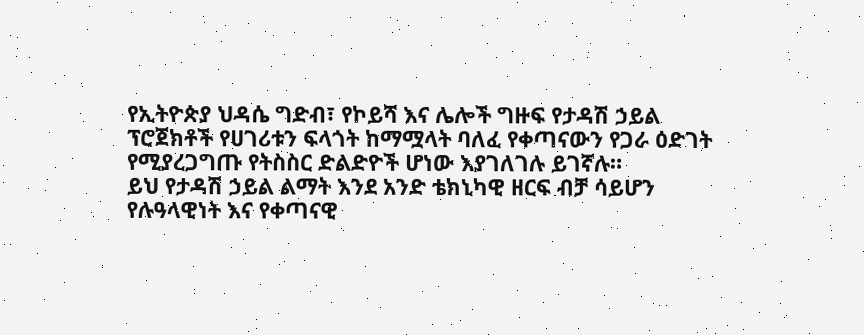የኢትዮጵያ ህዳሴ ግድብ፣ የኮይሻ እና ሌሎች ግዙፍ የታዳሽ ኃይል ፕሮጀክቶች የሀገሪቱን ፍላጎት ከማሟላት ባለፈ የቀጣናውን የጋራ ዕድገት የሚያረጋግጡ የትስስር ድልድዮች ሆነው እያገለገሉ ይገኛሉ።
ይህ የታዳሽ ኃይል ልማት እንደ አንድ ቴክኒካዊ ዘርፍ ብቻ ሳይሆን የሉዓላዊነት እና የቀጣናዊ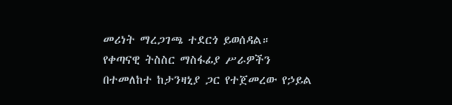መሪነት ማረጋገጫ ተደርጎ ይወሰዳል።
የቀጣናዊ ትስስር ማስፋፊያ ሥራዎችን በተመለከተ ከታንዛኒያ ጋር የተጀመረው የኃይል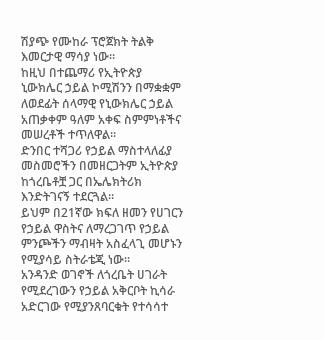ሽያጭ የሙከራ ፕሮጀክት ትልቅ እመርታዊ ማሳያ ነው።
ከዚህ በተጨማሪ የኢትዮጵያ ኒውክሌር ኃይል ኮሚሽንን በማቋቋም ለወደፊት ሰላማዊ የኒውክሌር ኃይል አጠቃቀም ዓለም አቀፍ ስምምነቶችና መሠረቶች ተጥለዋል።
ድንበር ተሻጋሪ የኃይል ማስተላለፊያ መስመሮችን በመዘርጋትም ኢትዮጵያ ከጎረቤቶቿ ጋር በኤሌክትሪክ እንድትገናኝ ተደርጓል።
ይህም በ21ኛው ክፍለ ዘመን የሀገርን የኃይል ዋስትና ለማረጋገጥ የኃይል ምንጮችን ማብዛት አስፈላጊ መሆኑን የሚያሳይ ስትራቴጂ ነው።
አንዳንድ ወገኖች ለጎረቤት ሀገራት የሚደረገውን የኃይል አቅርቦት ኪሳራ አድርገው የሚያንጸባርቁት የተሳሳተ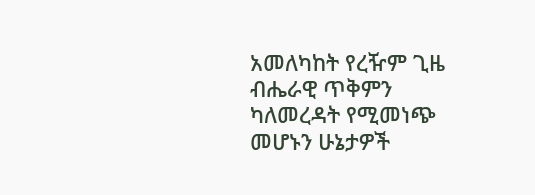አመለካከት የረዥም ጊዜ ብሔራዊ ጥቅምን ካለመረዳት የሚመነጭ መሆኑን ሁኔታዎች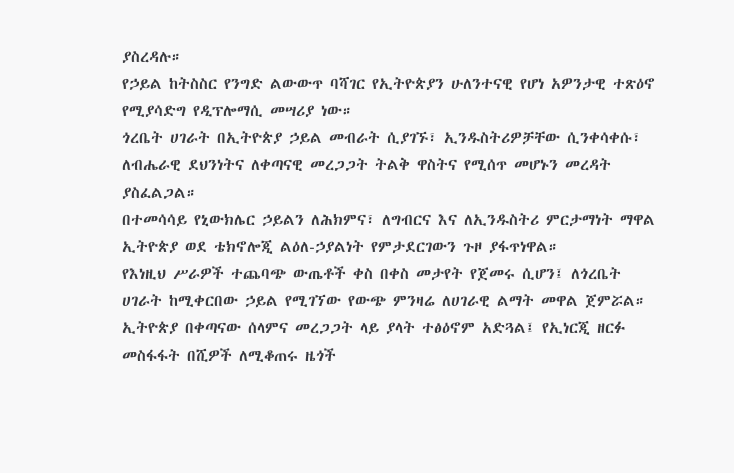ያስረዳሉ።
የኃይል ከትስስር የንግድ ልውውጥ ባሻገር የኢትዮጵያን ሁለንተናዊ የሆነ አዎንታዊ ተጽዕኖ የሚያሳድግ የዲፕሎማሲ መሣሪያ ነው።
ጎረቤት ሀገራት በኢትዮጵያ ኃይል መብራት ሲያገኙ፣ ኢንዱስትሪዎቻቸው ሲንቀሳቀሱ፣ ለብሔራዊ ደህንነትና ለቀጣናዊ መረጋጋት ትልቅ ዋስትና የሚሰጥ መሆኑን መረዳት ያስፈልጋል።
በተመሳሳይ የኒውክሌር ኃይልን ለሕክምና፣ ለግብርና እና ለኢንዱስትሪ ምርታማነት ማዋል ኢትዮጵያ ወደ ቴክኖሎጂ ልዕለ-ኃያልነት የምታደርገውን ጉዞ ያፋጥነዋል።
የእነዚህ ሥራዎች ተጨባጭ ውጤቶች ቀስ በቀስ መታየት የጀመሩ ሲሆን፤ ለጎረቤት ሀገራት ከሚቀርበው ኃይል የሚገኘው የውጭ ምንዛሬ ለሀገራዊ ልማት መዋል ጀምሯል።
ኢትዮጵያ በቀጣናው ሰላምና መረጋጋት ላይ ያላት ተፅዕኖም አድጓል፤ የኢነርጂ ዘርፉ መስፋፋት በሺዎች ለሚቆጠሩ ዜጎች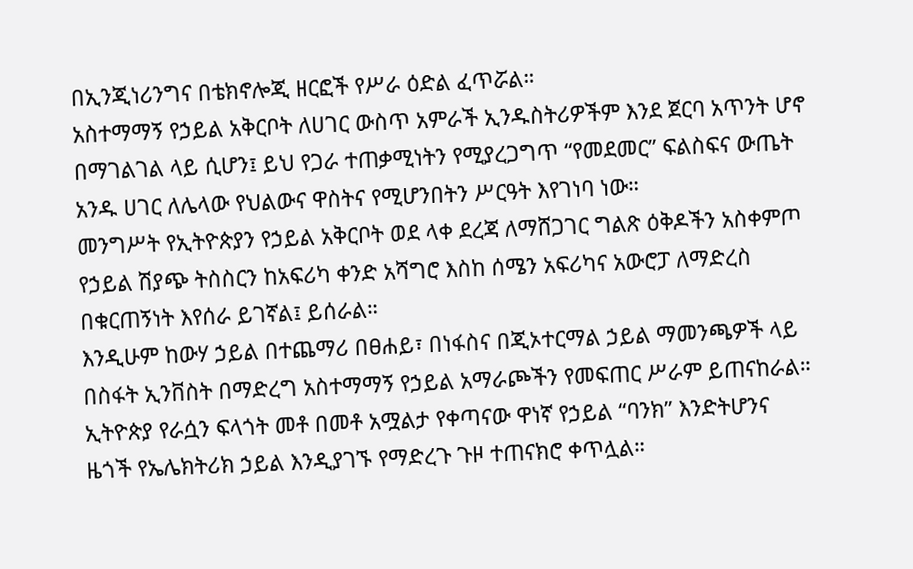በኢንጂነሪንግና በቴክኖሎጂ ዘርፎች የሥራ ዕድል ፈጥሯል።
አስተማማኝ የኃይል አቅርቦት ለሀገር ውስጥ አምራች ኢንዱስትሪዎችም እንደ ጀርባ አጥንት ሆኖ በማገልገል ላይ ሲሆን፤ ይህ የጋራ ተጠቃሚነትን የሚያረጋግጥ “የመደመር” ፍልስፍና ውጤት አንዱ ሀገር ለሌላው የህልውና ዋስትና የሚሆንበትን ሥርዓት እየገነባ ነው።
መንግሥት የኢትዮጵያን የኃይል አቅርቦት ወደ ላቀ ደረጃ ለማሸጋገር ግልጽ ዕቅዶችን አስቀምጦ የኃይል ሽያጭ ትስስርን ከአፍሪካ ቀንድ አሻግሮ እስከ ሰሜን አፍሪካና አውሮፓ ለማድረስ በቁርጠኝነት እየሰራ ይገኛል፤ ይሰራል።
እንዲሁም ከውሃ ኃይል በተጨማሪ በፀሐይ፣ በነፋስና በጂኦተርማል ኃይል ማመንጫዎች ላይ በስፋት ኢንቨስት በማድረግ አስተማማኝ የኃይል አማራጮችን የመፍጠር ሥራም ይጠናከራል።
ኢትዮጵያ የራሷን ፍላጎት መቶ በመቶ አሟልታ የቀጣናው ዋነኛ የኃይል “ባንክ” እንድትሆንና ዜጎች የኤሌክትሪክ ኃይል እንዲያገኙ የማድረጉ ጉዞ ተጠናክሮ ቀጥሏል።